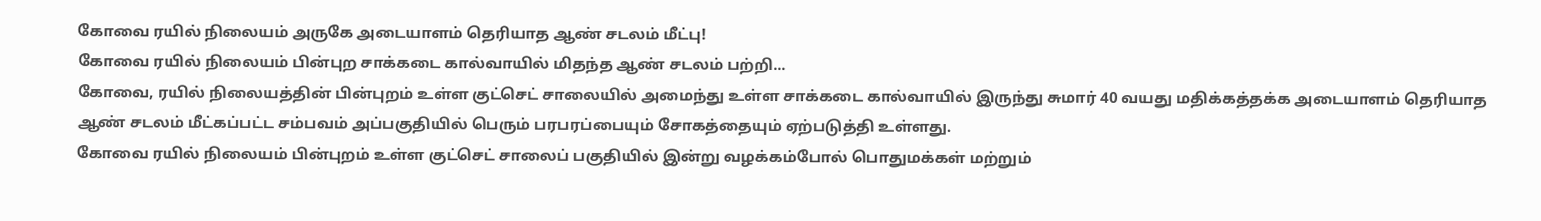கோவை ரயில் நிலையம் அருகே அடையாளம் தெரியாத ஆண் சடலம் மீட்பு!
கோவை ரயில் நிலையம் பின்புற சாக்கடை கால்வாயில் மிதந்த ஆண் சடலம் பற்றி...
கோவை, ரயில் நிலையத்தின் பின்புறம் உள்ள குட்செட் சாலையில் அமைந்து உள்ள சாக்கடை கால்வாயில் இருந்து சுமார் 40 வயது மதிக்கத்தக்க அடையாளம் தெரியாத ஆண் சடலம் மீட்கப்பட்ட சம்பவம் அப்பகுதியில் பெரும் பரபரப்பையும் சோகத்தையும் ஏற்படுத்தி உள்ளது.
கோவை ரயில் நிலையம் பின்புறம் உள்ள குட்செட் சாலைப் பகுதியில் இன்று வழக்கம்போல் பொதுமக்கள் மற்றும்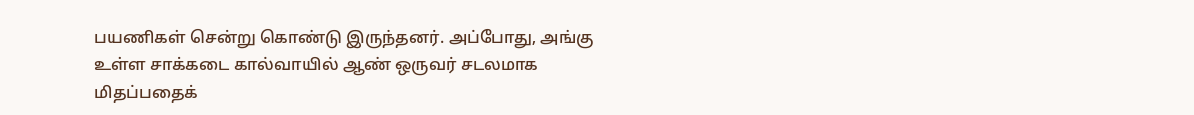பயணிகள் சென்று கொண்டு இருந்தனர். அப்போது, அங்கு உள்ள சாக்கடை கால்வாயில் ஆண் ஒருவர் சடலமாக மிதப்பதைக்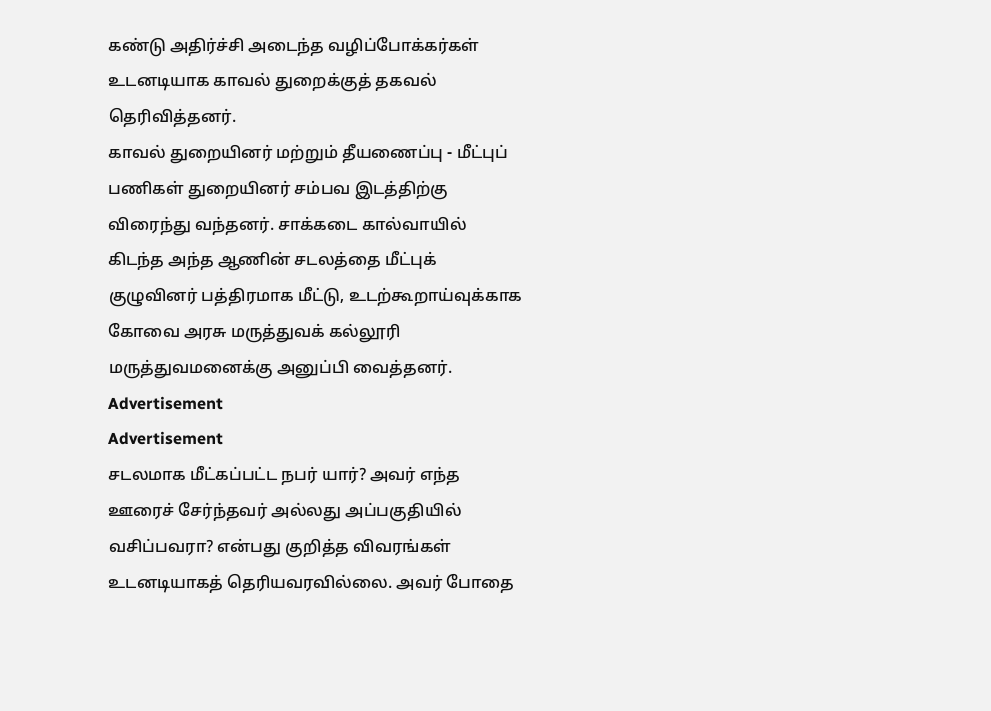கண்டு அதிர்ச்சி அடைந்த வழிப்போக்கர்கள் உடனடியாக காவல் துறைக்குத் தகவல் தெரிவித்தனர்.
காவல் துறையினர் மற்றும் தீயணைப்பு - மீட்புப் பணிகள் துறையினர் சம்பவ இடத்திற்கு விரைந்து வந்தனர். சாக்கடை கால்வாயில் கிடந்த அந்த ஆணின் சடலத்தை மீட்புக் குழுவினர் பத்திரமாக மீட்டு, உடற்கூறாய்வுக்காக கோவை அரசு மருத்துவக் கல்லூரி மருத்துவமனைக்கு அனுப்பி வைத்தனர்.
Advertisement
Advertisement
சடலமாக மீட்கப்பட்ட நபர் யார்? அவர் எந்த ஊரைச் சேர்ந்தவர் அல்லது அப்பகுதியில் வசிப்பவரா? என்பது குறித்த விவரங்கள் உடனடியாகத் தெரியவரவில்லை. அவர் போதை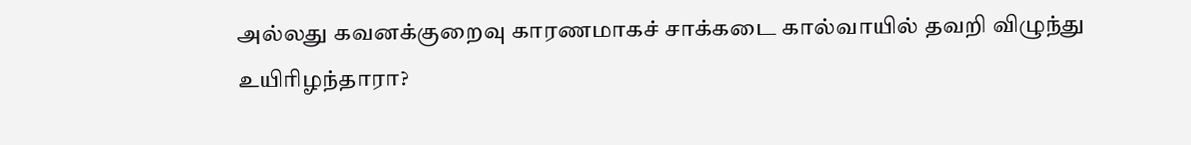அல்லது கவனக்குறைவு காரணமாகச் சாக்கடை கால்வாயில் தவறி விழுந்து உயிரிழந்தாரா?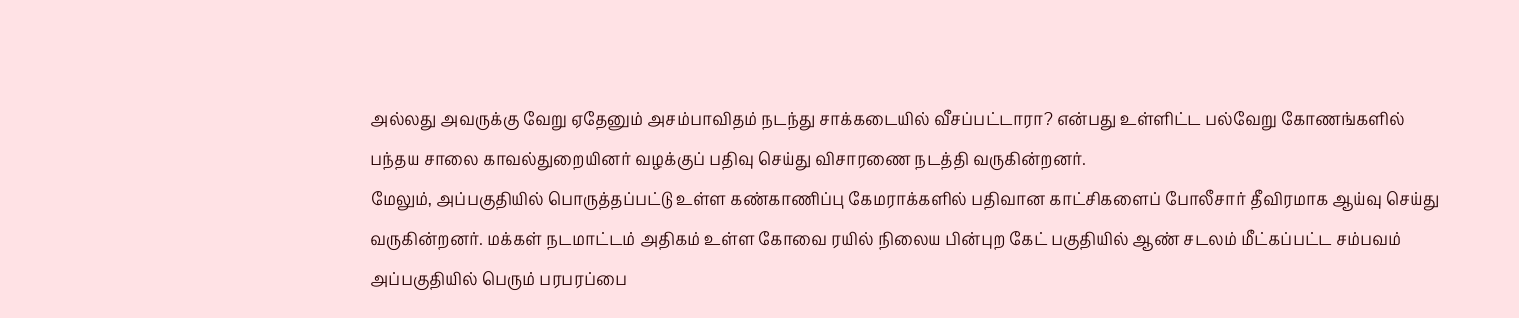அல்லது அவருக்கு வேறு ஏதேனும் அசம்பாவிதம் நடந்து சாக்கடையில் வீசப்பட்டாரா? என்பது உள்ளிட்ட பல்வேறு கோணங்களில் பந்தய சாலை காவல்துறையினர் வழக்குப் பதிவு செய்து விசாரணை நடத்தி வருகின்றனர்.
மேலும், அப்பகுதியில் பொருத்தப்பட்டு உள்ள கண்காணிப்பு கேமராக்களில் பதிவான காட்சிகளைப் போலீசார் தீவிரமாக ஆய்வு செய்து வருகின்றனர். மக்கள் நடமாட்டம் அதிகம் உள்ள கோவை ரயில் நிலைய பின்புற கேட் பகுதியில் ஆண் சடலம் மீட்கப்பட்ட சம்பவம் அப்பகுதியில் பெரும் பரபரப்பை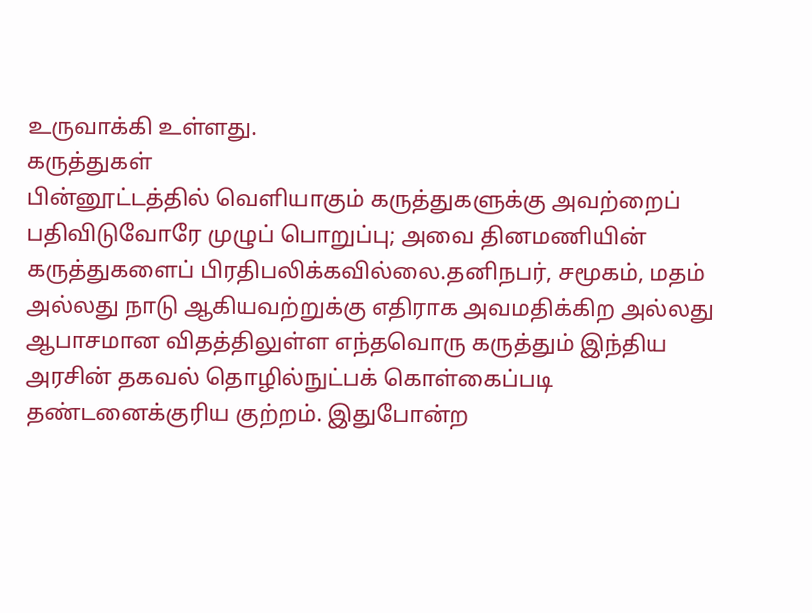உருவாக்கி உள்ளது.
கருத்துகள்
பின்னூட்டத்தில் வெளியாகும் கருத்துகளுக்கு அவற்றைப் பதிவிடுவோரே முழுப் பொறுப்பு; அவை தினமணியின் கருத்துகளைப் பிரதிபலிக்கவில்லை.தனிநபர், சமூகம், மதம் அல்லது நாடு ஆகியவற்றுக்கு எதிராக அவமதிக்கிற அல்லது ஆபாசமான விதத்திலுள்ள எந்தவொரு கருத்தும் இந்திய அரசின் தகவல் தொழில்நுட்பக் கொள்கைப்படி தண்டனைக்குரிய குற்றம். இதுபோன்ற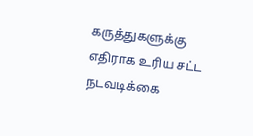கருத்துகளுக்கு எதிராக உரிய சட்ட நடவடிக்கை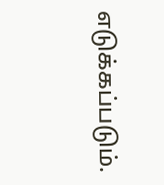எடுக்கப்படும்.